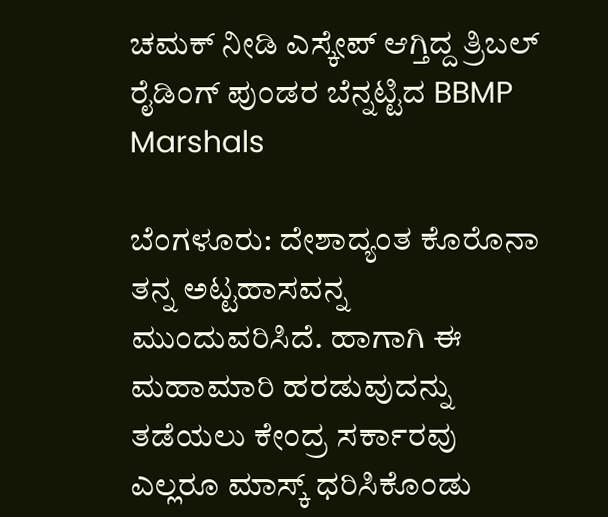ಚಮಕ್ ನೀಡಿ ಎಸ್ಕೇಪ್ ಆಗ್ತಿದ್ದ ತ್ರಿಬಲ್ ರೈಡಿಂಗ್ ಪುಂಡರ ಬೆನ್ನಟ್ಟಿದ BBMP Marshals

ಬೆಂಗಳೂರು: ದೇಶಾದ್ಯಂತ ಕೊರೊನಾ ತನ್ನ ಅಟ್ಟಹಾಸವನ್ನ ಮುಂದುವರಿಸಿದೆ. ಹಾಗಾಗಿ ಈ ಮಹಾಮಾರಿ ಹರಡುವುದನ್ನು ತಡೆಯಲು ಕೇಂದ್ರ ಸರ್ಕಾರವು ಎಲ್ಲರೂ ಮಾಸ್ಕ್ ಧರಿಸಿಕೊಂಡು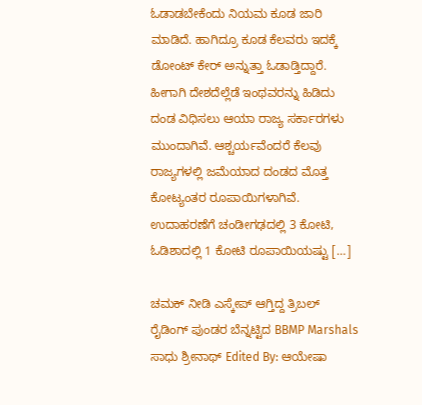ಓಡಾಡಬೇಕೆಂದು ನಿಯಮ ಕೂಡ ಜಾರಿ ಮಾಡಿದೆ. ಹಾಗಿದ್ರೂ ಕೂಡ ಕೆಲವರು ಇದಕ್ಕೆ ಡೋಂಟ್ ಕೇರ್ ಅನ್ನುತ್ತಾ ಓಡಾಡ್ತಿದ್ದಾರೆ. ಹೀಗಾಗಿ ದೇಶದೆಲ್ಲೆಡೆ ಇಂಥವರನ್ನು ಹಿಡಿದು ದಂಡ ವಿಧಿಸಲು ಆಯಾ ರಾಜ್ಯ ಸರ್ಕಾರಗಳು ಮುಂದಾಗಿವೆ. ಆಶ್ಚರ್ಯವೆಂದರೆ ಕೆಲವು ರಾಜ್ಯಗಳಲ್ಲಿ ಜಮೆಯಾದ ದಂಡದ ಮೊತ್ತ ಕೋಟ್ಯಂತರ ರೂಪಾಯಿಗಳಾಗಿವೆ. ಉದಾಹರಣೆಗೆ ಚಂಡೀಗಢದಲ್ಲಿ 3 ಕೋಟಿ, ಓಡಿಶಾದಲ್ಲಿ 1 ಕೋಟಿ ರೂಪಾಯಿಯಷ್ಟು […]

ಚಮಕ್ ನೀಡಿ ಎಸ್ಕೇಪ್ ಆಗ್ತಿದ್ದ ತ್ರಿಬಲ್ ರೈಡಿಂಗ್ ಪುಂಡರ ಬೆನ್ನಟ್ಟಿದ BBMP Marshals
ಸಾಧು ಶ್ರೀನಾಥ್ Edited By: ಆಯೇಷಾ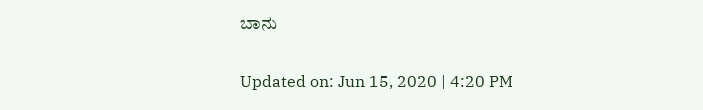ಬಾನು

Updated on: Jun 15, 2020 | 4:20 PM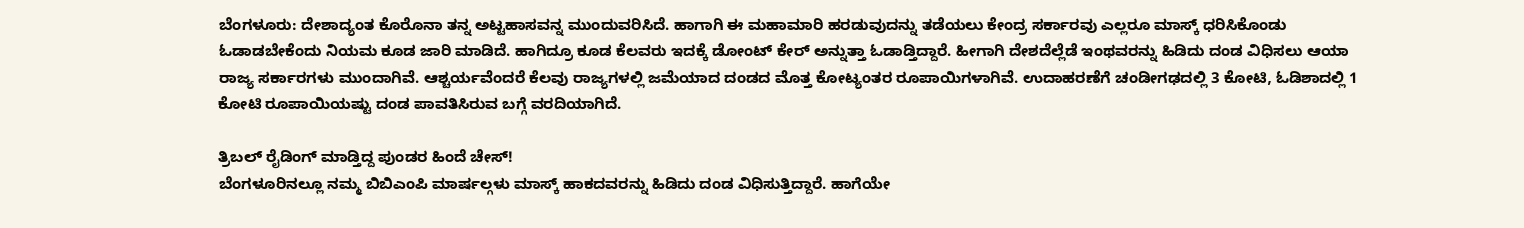ಬೆಂಗಳೂರು: ದೇಶಾದ್ಯಂತ ಕೊರೊನಾ ತನ್ನ ಅಟ್ಟಹಾಸವನ್ನ ಮುಂದುವರಿಸಿದೆ. ಹಾಗಾಗಿ ಈ ಮಹಾಮಾರಿ ಹರಡುವುದನ್ನು ತಡೆಯಲು ಕೇಂದ್ರ ಸರ್ಕಾರವು ಎಲ್ಲರೂ ಮಾಸ್ಕ್ ಧರಿಸಿಕೊಂಡು ಓಡಾಡಬೇಕೆಂದು ನಿಯಮ ಕೂಡ ಜಾರಿ ಮಾಡಿದೆ. ಹಾಗಿದ್ರೂ ಕೂಡ ಕೆಲವರು ಇದಕ್ಕೆ ಡೋಂಟ್ ಕೇರ್ ಅನ್ನುತ್ತಾ ಓಡಾಡ್ತಿದ್ದಾರೆ. ಹೀಗಾಗಿ ದೇಶದೆಲ್ಲೆಡೆ ಇಂಥವರನ್ನು ಹಿಡಿದು ದಂಡ ವಿಧಿಸಲು ಆಯಾ ರಾಜ್ಯ ಸರ್ಕಾರಗಳು ಮುಂದಾಗಿವೆ. ಆಶ್ಚರ್ಯವೆಂದರೆ ಕೆಲವು ರಾಜ್ಯಗಳಲ್ಲಿ ಜಮೆಯಾದ ದಂಡದ ಮೊತ್ತ ಕೋಟ್ಯಂತರ ರೂಪಾಯಿಗಳಾಗಿವೆ. ಉದಾಹರಣೆಗೆ ಚಂಡೀಗಢದಲ್ಲಿ 3 ಕೋಟಿ, ಓಡಿಶಾದಲ್ಲಿ 1 ಕೋಟಿ ರೂಪಾಯಿಯಷ್ಟು ದಂಡ ಪಾವತಿಸಿರುವ ಬಗ್ಗೆ ವರದಿಯಾಗಿದೆ.

ತ್ರಿಬಲ್ ರೈಡಿಂಗ್ ಮಾಡ್ತಿದ್ದ ಪುಂಡರ ಹಿಂದೆ ಚೇಸ್!
ಬೆಂಗಳೂರಿನಲ್ಲೂ ನಮ್ಮ ಬಿಬಿಎಂಪಿ ಮಾರ್ಷಲ್ಗಳು ಮಾಸ್ಕ್ ಹಾಕದವರನ್ನು ಹಿಡಿದು ದಂಡ ವಿಧಿಸುತ್ತಿದ್ದಾರೆ. ಹಾಗೆಯೇ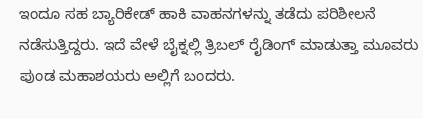ಇಂದೂ ಸಹ ಬ್ಯಾರಿಕೇಡ್ ಹಾಕಿ ವಾಹನಗಳನ್ನು ತಡೆದು ಪರಿಶೀಲನೆ ನಡೆಸುತ್ತಿದ್ದರು. ಇದೆ ವೇಳೆ ಬೈಕ್ನಲ್ಲಿ ತ್ರಿಬಲ್ ರೈಡಿಂಗ್ ಮಾಡುತ್ತಾ ಮೂವರು ಪುಂಡ ಮಹಾಶಯರು ಅಲ್ಲಿಗೆ ಬಂದರು.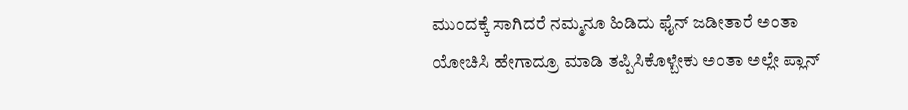ಮುಂದಕ್ಕೆ ಸಾಗಿದರೆ ನಮ್ಮನೂ ಹಿಡಿದು ಫೈನ್ ಜಡೀತಾರೆ ಅಂತಾ ಯೋಚಿಸಿ ಹೇಗಾದ್ರೂ ಮಾಡಿ ತಪ್ಪಿಸಿಕೊಳ್ಬೇಕು ಅಂತಾ ಅಲ್ಲೇ ಪ್ಲಾನ್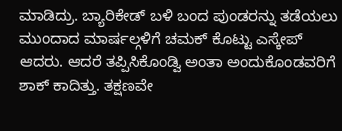ಮಾಡಿದ್ರು. ಬ್ಯಾರಿಕೇಡ್ ಬಳಿ ಬಂದ ಪುಂಡರನ್ನು ತಡೆಯಲು ಮುಂದಾದ ಮಾರ್ಷಲ್ಗಳಿಗೆ ಚಮಕ್ ಕೊಟ್ಟು ಎಸ್ಕೇಪ್ ಆದರು. ಆದರೆ ತಪ್ಪಿಸಿಕೊಂಡ್ವಿ ಅಂತಾ ಅಂದುಕೊಂಡವರಿಗೆ ಶಾಕ್ ಕಾದಿತ್ತು. ತಕ್ಷಣವೇ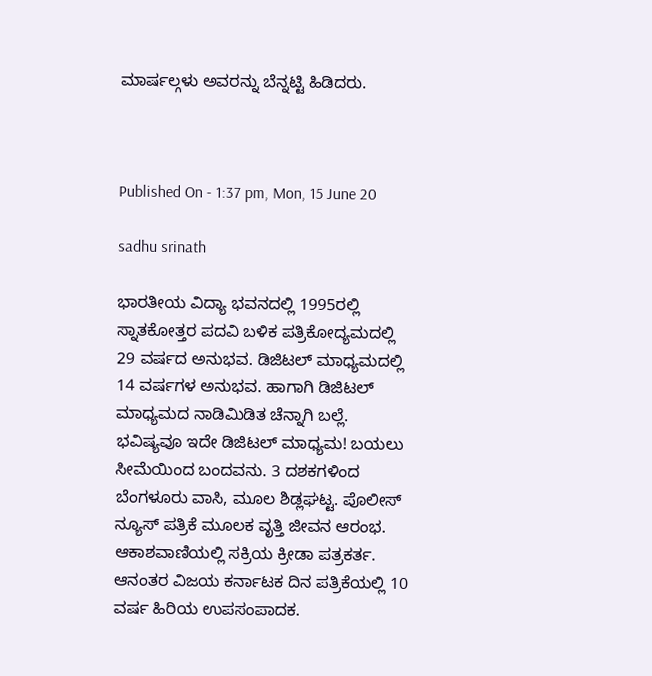ಮಾರ್ಷಲ್ಗಳು ಅವರನ್ನು ಬೆನ್ನಟ್ಟಿ ಹಿಡಿದರು.



Published On - 1:37 pm, Mon, 15 June 20

sadhu srinath

ಭಾರತೀಯ ವಿದ್ಯಾ ಭವನದಲ್ಲಿ 1995ರಲ್ಲಿ ಸ್ನಾತಕೋತ್ತರ ಪದವಿ ಬಳಿಕ ಪತ್ರಿಕೋದ್ಯಮದಲ್ಲಿ 29 ವರ್ಷದ ಅನುಭವ. ಡಿಜಿಟಲ್ ಮಾಧ್ಯಮದಲ್ಲಿ 14 ವರ್ಷಗಳ ಅನುಭವ. ಹಾಗಾಗಿ ಡಿಜಿಟಲ್ ಮಾಧ್ಯಮದ ನಾಡಿಮಿಡಿತ ಚೆನ್ನಾಗಿ ಬಲ್ಲೆ. ಭವಿಷ್ಯವೂ ಇದೇ ಡಿಜಿಟಲ್ ಮಾಧ್ಯಮ! ಬಯಲು ಸೀಮೆಯಿಂದ ಬಂದವನು. 3 ದಶಕಗಳಿಂದ ಬೆಂಗಳೂರು ವಾಸಿ, ಮೂಲ ಶಿಡ್ಲಘಟ್ಟ. ಪೊಲೀಸ್ ನ್ಯೂಸ್ ಪತ್ರಿಕೆ ಮೂಲಕ ವೃತ್ತಿ ಜೀವನ ಆರಂಭ. ಆಕಾಶವಾಣಿಯಲ್ಲಿ ಸಕ್ರಿಯ ಕ್ರೀಡಾ ಪತ್ರಕರ್ತ. ಆನಂತರ ವಿಜಯ ಕರ್ನಾಟಕ ದಿನ ಪತ್ರಿಕೆಯಲ್ಲಿ 10 ವರ್ಷ ಹಿರಿಯ ಉಪಸಂಪಾದಕ.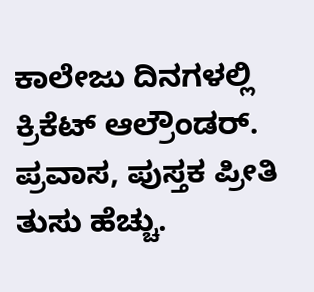ಕಾಲೇಜು ದಿನಗಳಲ್ಲಿ ಕ್ರಿಕೆಟ್ ಆಲ್ರೌಂಡರ್. ಪ್ರವಾಸ, ಪುಸ್ತಕ ಪ್ರೀತಿ ತುಸು ಹೆಚ್ಚು.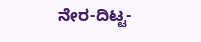ನೇರ-ದಿಟ್ಟ-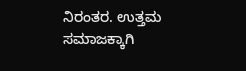ನಿರಂತರ. ಉತ್ತಮ ಸಮಾಜಕ್ಕಾಗಿ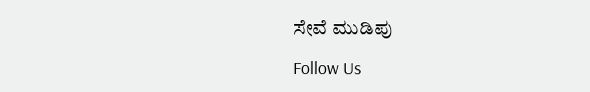ಸೇವೆ ಮುಡಿಪು

Follow Us